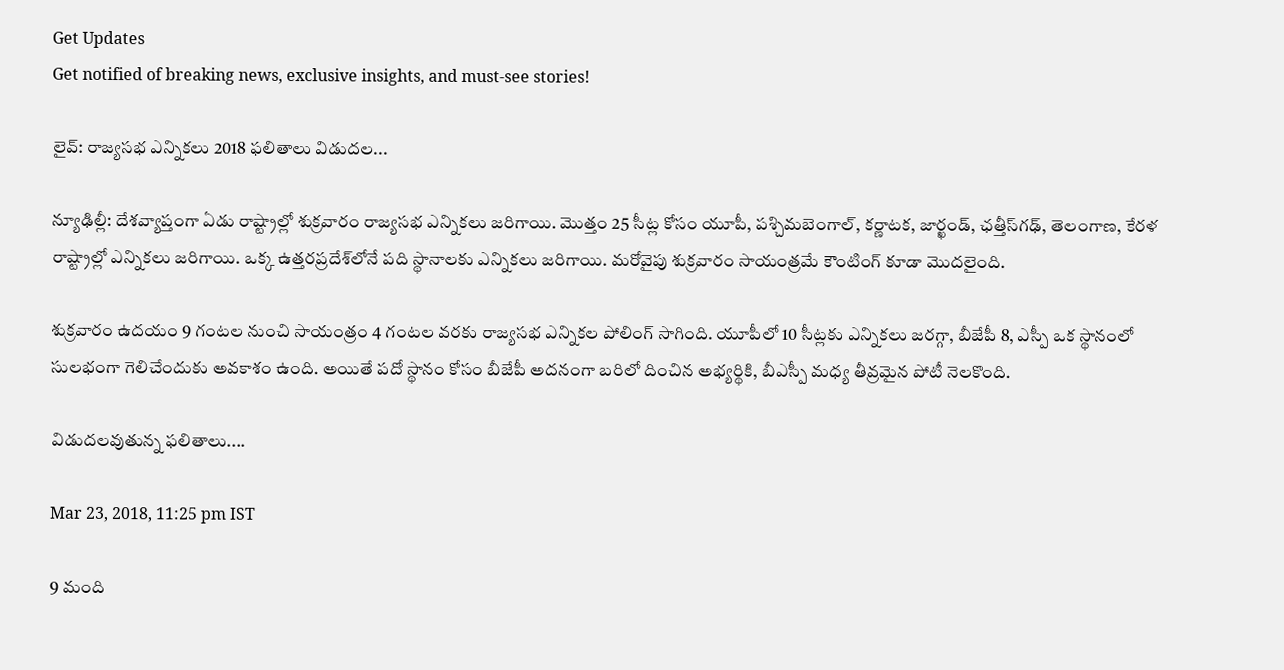Get Updates
Get notified of breaking news, exclusive insights, and must-see stories!

లైవ్: రాజ్యసభ ఎన్నికలు 2018 ఫలితాలు విడుదల...

న్యూఢిల్లీ: దేశవ్యాప్తంగా ఏడు రాష్ట్రాల్లో శుక్రవారం రాజ్యసభ ఎన్నికలు జరిగాయి. మొత్తం 25 సీట్ల కోసం యూపీ, పశ్చిమబెంగాల్, కర్ణాటక, జార్ఖండ్, ఛత్తీస్‌గఢ్, తెలంగాణ, కేరళ రాష్ట్రాల్లో ఎన్నికలు జరిగాయి. ఒక్క ఉత్తరప్రదేశ్‌‌లోనే పది స్థానాలకు ఎన్నికలు జరిగాయి. మరోవైపు శుక్రవారం సాయంత్రమే కౌంటింగ్ కూడా మొదలైంది.

శుక్రవారం ఉదయం 9 గంటల నుంచి సాయంత్రం 4 గంటల వరకు రాజ్యసభ ఎన్నికల పోలింగ్ సాగింది. యూపీలో 10 సీట్లకు ఎన్నికలు జరగ్గా, బీజేపీ 8, ఎస్పీ ఒక స్థానంలో సులభంగా గెలిచేందుకు అవకాశం ఉంది. అయితే పదో స్థానం కోసం బీజేపీ అదనంగా బరిలో దించిన అభ్యర్థికి, బీఎస్పీ మధ్య తీవ్రమైన పోటీ నెలకొంది.

విడుదలవుతున్న ఫలితాలు....

Mar 23, 2018, 11:25 pm IST

9 మంది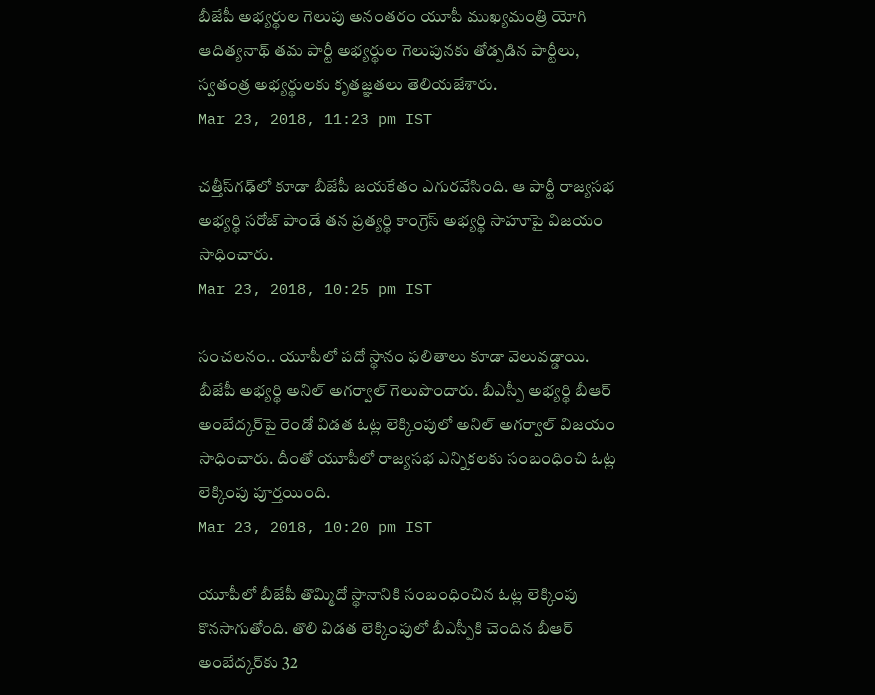బీజేపీ అభ్యర్థుల గెలుపు అనంతరం యూపీ ముఖ్యమంత్రి యోగి ఆదిత్యనాథ్ తమ పార్టీ అభ్యర్థుల గెలుపునకు తోడ్పడిన పార్టీలు, స్వతంత్ర అభ్యర్థులకు కృతజ్ఞతలు తెలియజేశారు.
Mar 23, 2018, 11:23 pm IST

చత్తీస్‌గఢ్‌లో కూడా బీజేపీ జయకేతం ఎగురవేసింది. ఆ పార్టీ రాజ్యసభ అభ్యర్థి సరోజ్ పాండే తన ప్రత్యర్థి కాంగ్రెస్ అభ్యర్థి సాహూపై విజయం సాధించారు.
Mar 23, 2018, 10:25 pm IST

సంచలనం.. యూపీలో పదో స్థానం ఫలితాలు కూడా వెలువడ్డాయి. బీజేపీ అభ్యర్థి అనిల్ అగర్వాల్ గెలుపొందారు. బీఎస్పీ అభ్యర్థి బీఆర్ అంబేద్కర్‌పై రెండో విడత ఓట్ల లెక్కింపులో అనిల్ అగర్వాల్ విజయం సాధించారు. దీంతో యూపీలో రాజ్యసభ ఎన్నికలకు సంబంధించి ఓట్ల లెక్కింపు పూర్తయింది.
Mar 23, 2018, 10:20 pm IST

యూపీలో బీజేపీ తొమ్మిదో స్థానానికి సంబంధించిన ఓట్ల లెక్కింపు కొనసాగుతోంది. తొలి విడత లెక్కింపులో బీఎస్పీకి చెందిన బీఆర్ అంబేద్కర్‌కు 32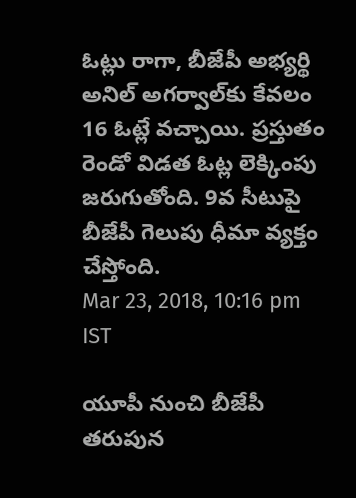ఓట్లు రాగా, బీజేపీ అభ్యర్థి అనిల్ అగర్వాల్‌కు కేవలం 16 ఓట్లే వచ్చాయి. ప్రస్తుతం రెండో విడత ఓట్ల లెక్కింపు జరుగుతోంది. 9వ సీటుపై బీజేపీ గెలుపు ధీమా వ్యక్తం చేస్తోంది.
Mar 23, 2018, 10:16 pm IST

యూపీ నుంచి బీజేపీ తరుపున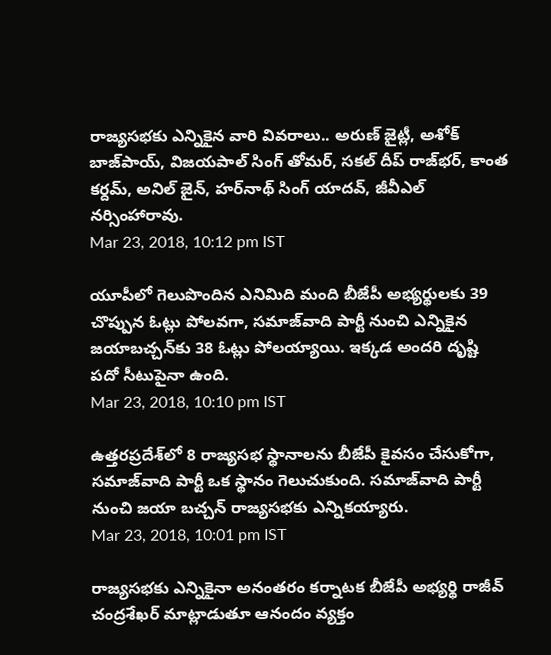రాజ్యసభకు ఎన్నికైన వారి వివరాలు.. అరుణ్ జైట్లీ, అశోక్ బాజ్‌పాయ్, విజయపాల్ సింగ్ తోమర్, సకల్ దీప్ రాజ్‌భర్, కాంత కర్దమ్, అనిల్ జైన్, హర్‌నాథ్ సింగ్ యాదవ్, జీవీఎల్ నర్సింహారావు.
Mar 23, 2018, 10:12 pm IST

యూపీలో గెలుపొందిన ఎనిమిది మంది బీజేపీ అభ్యర్థులకు 39 చొప్పున ఓట్లు పోలవగా, సమాజ్‌వాది పార్టీ నుంచి ఎన్నికైన జయాబచ్చన్‌కు 38 ఓట్లు పోలయ్యాయి. ఇక్కడ అందరి దృష్టి పదో సీటుపైనా ఉంది.
Mar 23, 2018, 10:10 pm IST

ఉత్తరప్రదేశ్‌లో 8 రాజ్యసభ స్థానాలను బీజేపీ కైవసం చేసుకోగా, సమాజ్‌వాది పార్టీ ఒక స్థానం గెలుచుకుంది. సమాజ్‌వాది పార్టీ నుంచి జయా బచ్చన్ రాజ్యసభకు ఎన్నికయ్యారు.
Mar 23, 2018, 10:01 pm IST

రాజ్యసభకు ఎన్నికైనా అనంతరం కర్నాటక బీజేపీ అభ్యర్థి రాజీవ్ చంద్రశేఖర్ మాట్లాడుతూ ఆనందం వ్యక్తం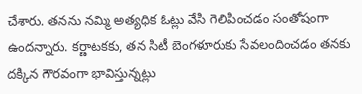చేశారు. తనను నమ్మి అత్యధిక ఓట్లు వేసి గెలిపించడం సంతోషంగా ఉందన్నారు. కర్ణాటకకు, తన సిటీ బెంగళూరుకు సేవలందించడం తనకు దక్కిన గౌరవంగా భావిస్తున్నట్లు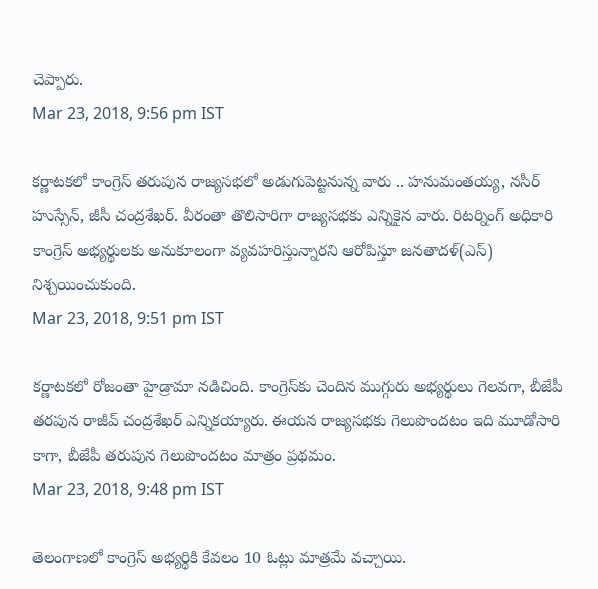చెప్పారు.
Mar 23, 2018, 9:56 pm IST

కర్ణాటకలో కాంగ్రెస్ తరుపున రాజ్యసభలో అడుగుపెట్టనున్న వారు .. హనుమంతయ్య, నసీర్ హుస్సేన్, జీసీ చంద్రశేఖర్. వీరంతా తొలిసారిగా రాజ్యసభకు ఎన్నికైన వారు. రిటర్నింగ్ అధికారి కాంగ్రెస్ అభ్యర్థులకు అనుకూలంగా వ్యవహరిస్తున్నారని ఆరోపిస్తూ జనతాదళ్(ఎస్) నిశ్చయించుకుంది.
Mar 23, 2018, 9:51 pm IST

కర్ణాటకలో రోజంతా హైడ్రామా నడిచింది. కాంగ్రెస్‌కు చెందిన ముగ్గురు అభ్యర్థులు గెలవగా, బీజేపీ తరపున రాజీవ్ చంద్రశేఖర్ ఎన్నికయ్యారు. ఈయన రాజ్యసభకు గెలుపొందటం ఇది మూడోసారి కాగా, బీజేపీ తరుపున గెలుపొందటం మాత్రం ప్రథమం.
Mar 23, 2018, 9:48 pm IST

తెలంగాణలో కాంగ్రెస్ అభ్యర్థికి కేవలం 10 ఓట్లు మాత్రమే వచ్చాయి.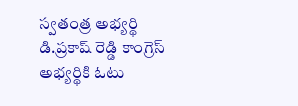స్వతంత్ర అభ్యర్థి డి.ప్రకాష్ రెడ్డి కాంగ్రెస్ అభ్యర్థికి ఓటు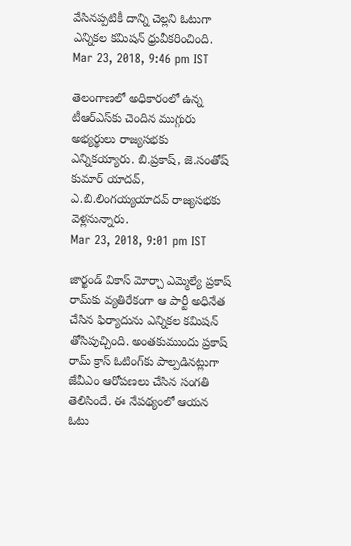వేసినప్పటికీ దాన్ని చెల్లని ఓటుగా ఎన్నికల కమిషన్ ధ్రువీకరించింది.
Mar 23, 2018, 9:46 pm IST

తెలంగాణలో అధికారంలో ఉన్న టీఆర్ఎస్‌కు చెందిన ముగ్గురు అభ్యర్థులు రాజ్యసభకు ఎన్నికయ్యారు. బి.ప్రకాష్, జె.సంతోష్ కుమార్ యాదవ్, ఎ.బి.లింగయ్యయాదవ్ రాజ్యసభకు వెళ్లనున్నారు.
Mar 23, 2018, 9:01 pm IST

జార్ఖండ్ వికాస్ మోర్చా ఎమ్మెల్యే ప్రకాష్ రామ్‌కు వ్యతిరేకంగా ఆ పార్టీ అధినేత చేసిన ఫిర్యాదును ఎన్నికల కమిషన్ తోసిపుచ్చింది. అంతకుముందు ప్రకాష్ రామ్ క్రాస్ ఓటింగ్‌కు పాల్పడినట్లుగా జేవీఎం ఆరోపణలు చేసిన సంగతి తెలిసిందే. ఈ నేపథ్యంలో ఆయన ఓటు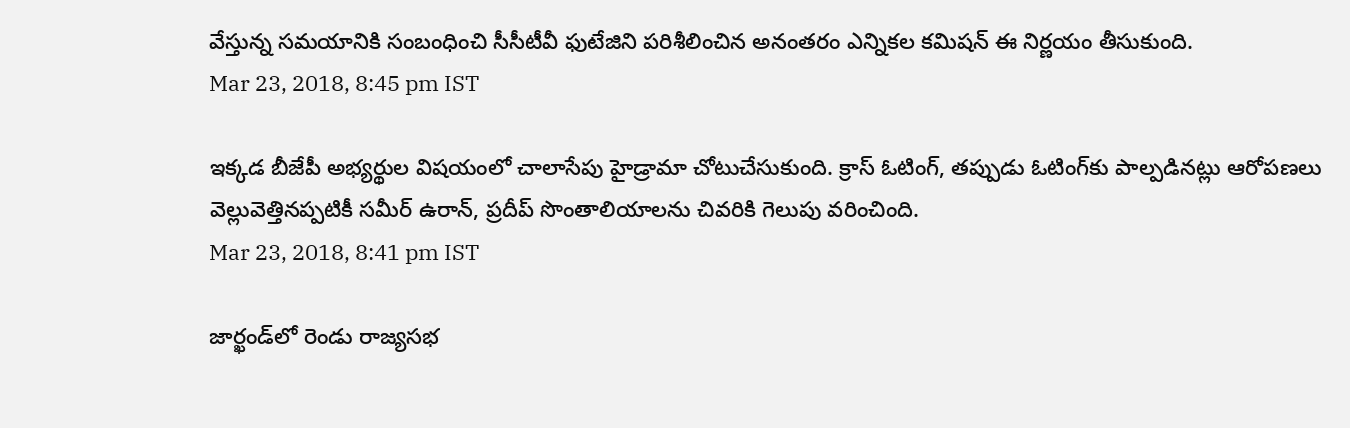వేస్తున్న సమయానికి సంబంధించి సీసీటీవీ ఫుటేజిని పరిశీలించిన అనంతరం ఎన్నికల కమిషన్ ఈ నిర్ణయం తీసుకుంది.
Mar 23, 2018, 8:45 pm IST

ఇక్కడ బీజేపీ అభ్యర్థుల విషయంలో చాలాసేపు హైడ్రామా చోటుచేసుకుంది. క్రాస్ ఓటింగ్, తప్పుడు ఓటింగ్‌కు పాల్పడినట్లు ఆరోపణలు వెల్లువెత్తినప్పటికీ సమీర్ ఉరాన్, ప్రదీప్ సొంతాలియాలను చివరికి గెలుపు వరించింది.
Mar 23, 2018, 8:41 pm IST

జార్ఖండ్‌లో రెండు రాజ్యసభ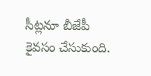సీట్లనూ బీజేపీ కైవసం చేసుకుంది.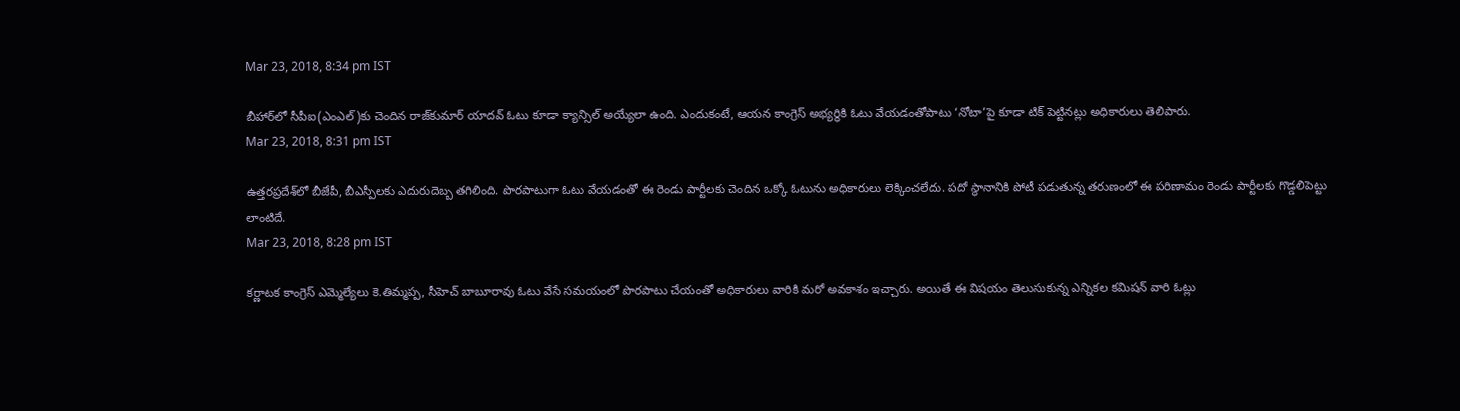Mar 23, 2018, 8:34 pm IST

బీహార్‌లో సీపీఐ(ఎంఎల్)కు చెందిన రాజ్‌కుమార్ యాదవ్ ఓటు కూడా క్యాన్సిల్ అయ్యేలా ఉంది. ఎందుకంటే, ఆయన కాంగ్రెస్ అభ్యర్థికి ఓటు వేయడంతోపాటు ‘నోటా’పై కూడా టిక్ పెట్టినట్లు అధికారులు తెలిపారు.
Mar 23, 2018, 8:31 pm IST

ఉత్తరప్రదేశ్‌లో బీజేపీ, బీఎస్పీలకు ఎదురుదెబ్బ తగిలింది. పొరపాటుగా ఓటు వేయడంతో ఈ రెండు పార్టీలకు చెందిన ఒక్కో ఓటును అధికారులు లెక్కించలేదు. పదో స్థానానికి పోటీ పడుతున్న తరుణంలో ఈ పరిణామం రెండు పార్టీలకు గొడ్డలిపెట్టు లాంటిదే.
Mar 23, 2018, 8:28 pm IST

కర్ణాటక కాంగ్రెస్ ఎమ్మెల్యేలు కె.తిమ్మప్ప, సీహెచ్ బాబూరావు ఓటు వేసే సమయంలో పొరపాటు చేయంతో అధికారులు వారికి మరో అవకాశం ఇచ్చారు. అయితే ఈ విషయం తెలుసుకున్న ఎన్నికల కమిషన్ వారి ఓట్లు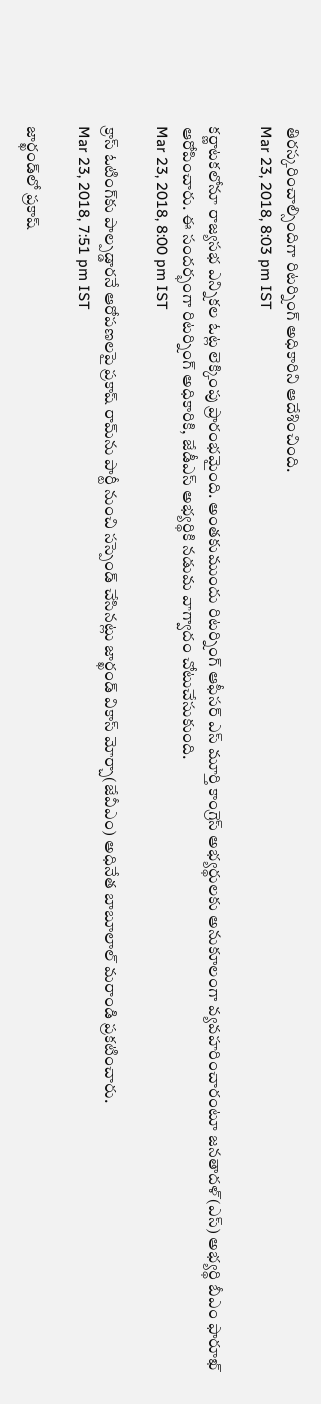తిరస్కరించాల్సిందిగా రిటర్నింగ్ అధికారిని ఆదేశించింది.
Mar 23, 2018, 8:03 pm IST

కర్ణాటకలోనూ రాజ్యసభ ఎన్నికల ఓట్ల లెక్కింపు ప్రారంభమైంది. అంతకుముందు రిటర్నింగ్ ఆఫీసర్ ఎస్ మూర్తి కాంగ్రెస్ అభ్యర్థులకు అనుకూలంగా వ్యవహరించారంటూ జనతాదళ్(ఎస్) అభ్యర్థి బీఎం ఫారూఖ్ ఆరోపించారు. ఈ సందర్భంగా రిటర్నింగ్ అధికారికి, జేడీఎస్ అభ్యర్థికి నడుమ వాగ్వాదం చోటుచేసుకుంది.
Mar 23, 2018, 8:00 pm IST

క్రాస్ ఓటింగ్‌కు పాల్పడ్డారనే ఆరోపణలపై ప్రకాష్ రామ్‌ను పార్టీ నుంచి సస్పెండ్ చేసినట్లు జార్ఖండ్ వికాస్ మోర్చా(జేవీఎం) అధినేత బాబూలాల్ మరాండి ప్రకటించారు.
Mar 23, 2018, 7:51 pm IST

జార్ఖండ్‌లో ప్రకాష్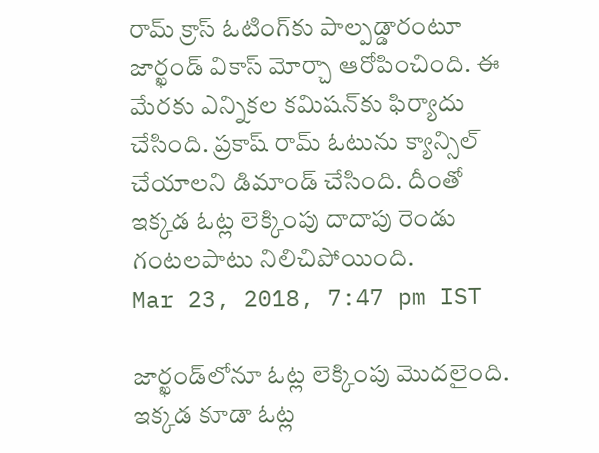రామ్ క్రాస్ ఓటింగ్‌కు పాల్పడ్డారంటూ జార్ఖండ్ వికాస్ మోర్చా ఆరోపించింది. ఈ మేరకు ఎన్నికల కమిషన్‌కు ఫిర్యాదు చేసింది. ప్రకాష్ రామ్ ఓటును క్యాన్సిల్ చేయాలని డిమాండ్ చేసింది. దీంతో ఇక్కడ ఓట్ల లెక్కింపు దాదాపు రెండు గంటలపాటు నిలిచిపోయింది.
Mar 23, 2018, 7:47 pm IST

జార్ఖండ్‌లోనూ ఓట్ల లెక్కింపు మొదలైంది. ఇక్కడ కూడా ఓట్ల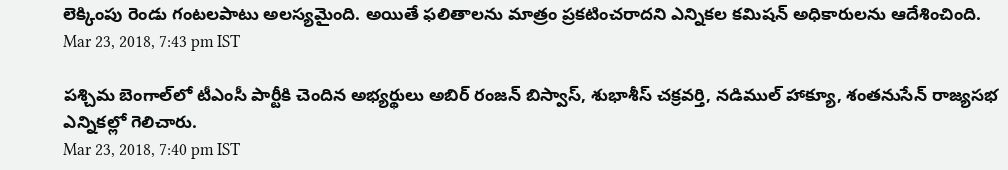లెక్కింపు రెండు గంటలపాటు అలస్యమైంది. అయితే ఫలితాలను మాత్రం ప్రకటించరాదని ఎన్నికల కమిషన్ అధికారులను ఆదేశించింది.
Mar 23, 2018, 7:43 pm IST

పశ్చిమ బెంగాల్‌లో టీఎంసీ పార్టీకి చెందిన అభ్యర్థులు అబిర్ రంజన్ బిస్వాస్, శుభాశీస్ చక్రవర్తి, నడిముల్ హాక్యూ, శంతనుసేన్ రాజ్యసభ ఎన్నికల్లో గెలిచారు.
Mar 23, 2018, 7:40 pm IST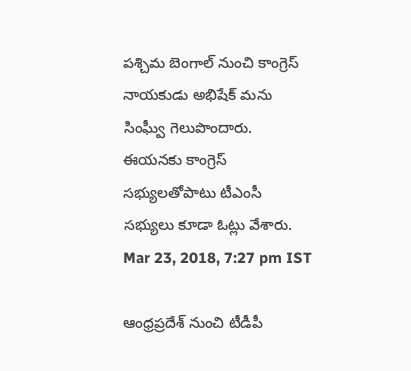పశ్చిమ బెంగాల్ నుంచి కాంగ్రెస్ నాయకుడు అభిషేక్ మను సింఘ్వీ గెలుపొందారు. ఈయనకు కాంగ్రెస్ సభ్యులతోపాటు టీఎంసీ సభ్యులు కూడా ఓట్లు వేశారు.
Mar 23, 2018, 7:27 pm IST

ఆంధ్రప్రదేశ్ నుంచి టీడీపీ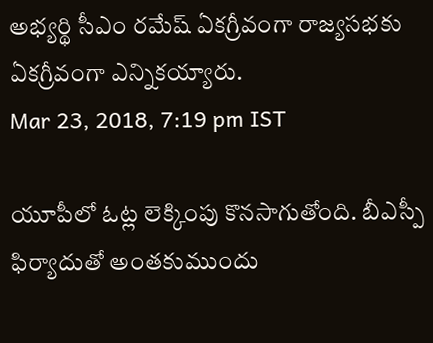అభ్యర్థి సీఎం రమేష్ ఏకగ్రీవంగా రాజ్యసభకు ఏకగ్రీవంగా ఎన్నికయ్యారు.
Mar 23, 2018, 7:19 pm IST

యూపీలో ఓట్ల లెక్కింపు కొనసాగుతోంది. బీఎస్పీ ఫిర్యాదుతో అంతకుముందు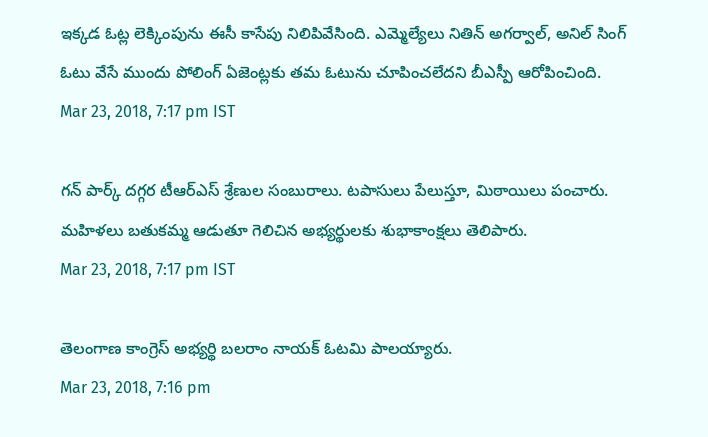ఇక్కడ ఓట్ల లెక్కింపును ఈసీ కాసేపు నిలిపివేసింది. ఎమ్మెల్యేలు నితిన్ అగర్వాల్, అనిల్ సింగ్ ఓటు వేసే ముందు పోలింగ్ ఏజెంట్లకు తమ ఓటును చూపించలేదని బీఎస్పీ ఆరోపించింది.
Mar 23, 2018, 7:17 pm IST

గన్ పార్క్ దగ్గర టీఆర్‌ఎస్ శ్రేణుల సంబురాలు. టపాసులు పేలుస్తూ, మిఠాయిలు పంచారు. మహిళలు బతుకమ్మ ఆడుతూ గెలిచిన అభ్యర్థులకు శుభాకాంక్షలు తెలిపారు.
Mar 23, 2018, 7:17 pm IST

తెలంగాణ కాంగ్రెస్ అభ్యర్థి బలరాం నాయక్ ఓటమి పాలయ్యారు.
Mar 23, 2018, 7:16 pm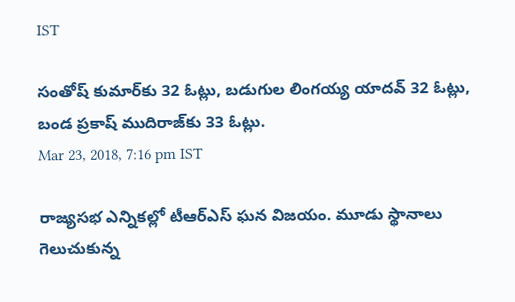IST

సంతోష్ కుమార్‌కు 32 ఓట్లు, బడుగుల లింగయ్య యాదవ్ 32 ఓట్లు, బండ ప్రకాష్ ముదిరాజ్‌కు 33 ఓట్లు.
Mar 23, 2018, 7:16 pm IST

రాజ్యసభ ఎన్నికల్లో టీఆర్‌ఎస్ ఘన విజయం. మూడు స్థానాలు గెలుచుకున్న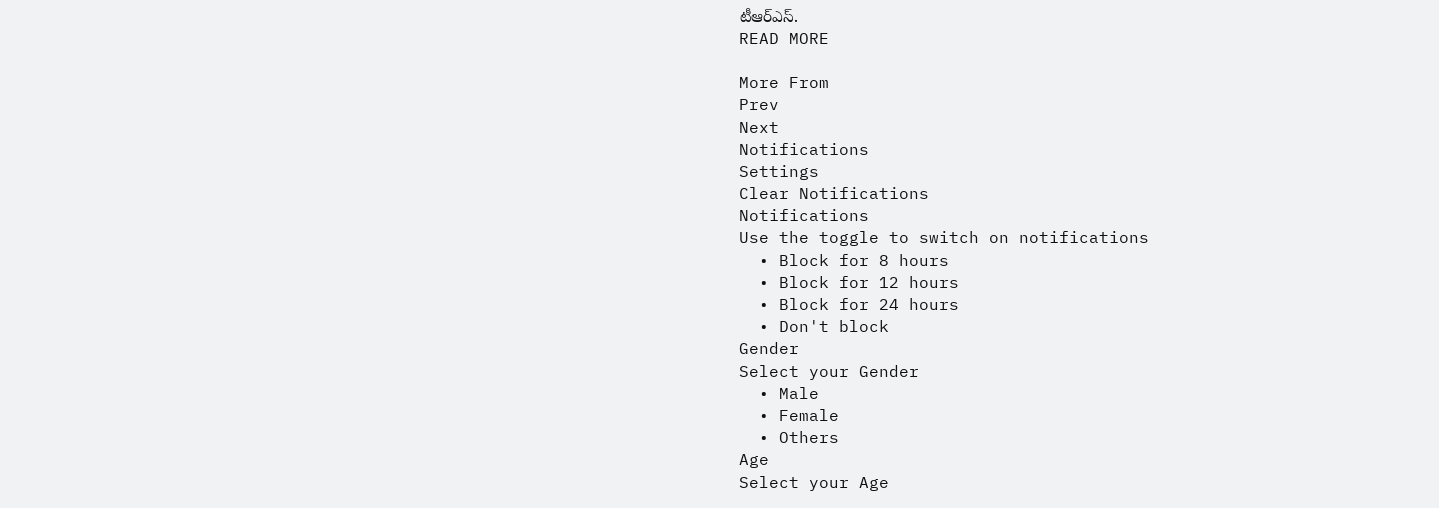టీఆర్ఎస్.
READ MORE

More From
Prev
Next
Notifications
Settings
Clear Notifications
Notifications
Use the toggle to switch on notifications
  • Block for 8 hours
  • Block for 12 hours
  • Block for 24 hours
  • Don't block
Gender
Select your Gender
  • Male
  • Female
  • Others
Age
Select your Age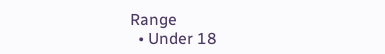Range
  • Under 18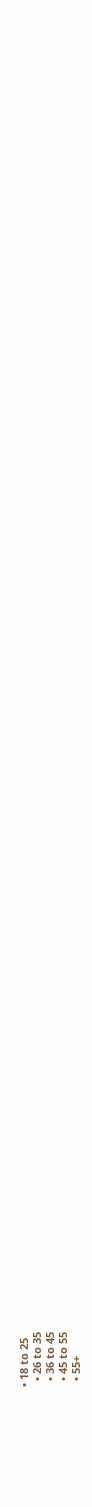• 18 to 25
  • 26 to 35
  • 36 to 45
  • 45 to 55
  • 55+